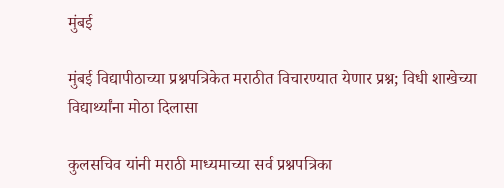मुंबई

मुंबई विद्यापीठाच्या प्रश्नपत्रिकेत मराठीत विचारण्यात येणार प्रश्न; विधी शाखेच्या विद्यार्थ्यांना मोठा दिलासा

कुलसचिव यांनी मराठी माध्यमाच्या सर्व प्रश्नपत्रिका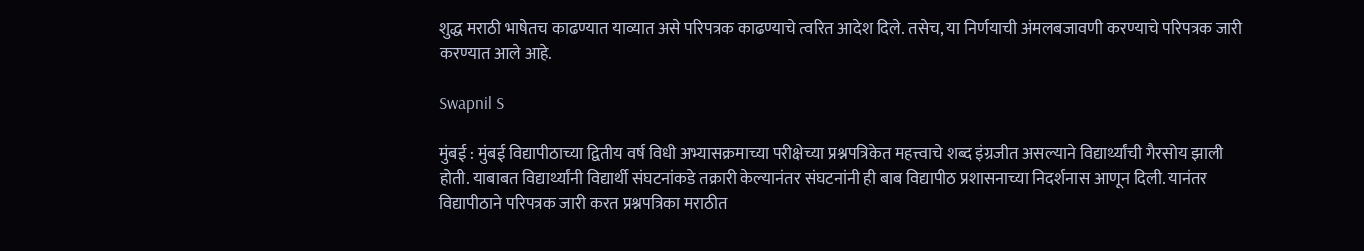शुद्ध मराठी भाषेतच काढण्यात याव्यात असे परिपत्रक काढण्याचे त्वरित आदेश दिले. तसेच, या निर्णयाची अंमलबजावणी करण्याचे परिपत्रक जारी करण्यात आले आहे.

Swapnil S

मुंबई : मुंबई विद्यापीठाच्या द्वितीय वर्ष विधी अभ्यासक्रमाच्या परीक्षेच्या प्रश्नपत्रिकेत महत्त्वाचे शब्द इंग्रजीत असल्याने विद्यार्थ्यांची गैरसोय झाली होती. याबाबत विद्यार्थ्यांनी विद्यार्थी संघटनांकडे तक्रारी केल्यानंतर संघटनांनी ही बाब विद्यापीठ प्रशासनाच्या निदर्शनास आणून दिली. यानंतर विद्यापीठाने परिपत्रक जारी करत प्रश्नपत्रिका मराठीत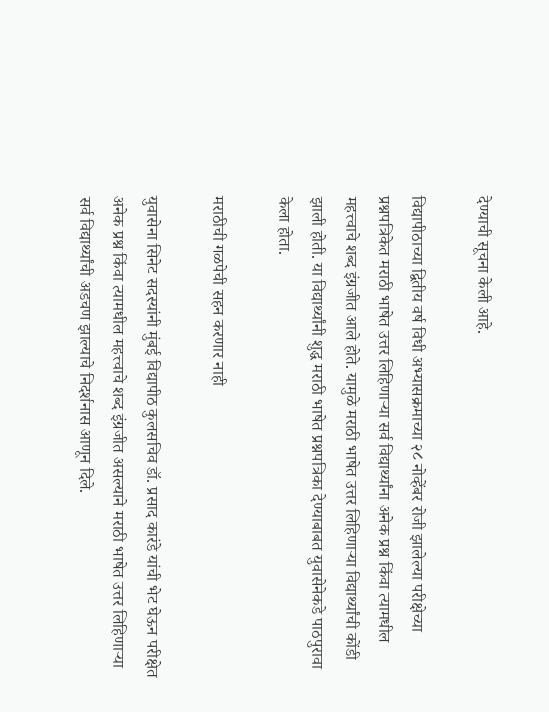देण्याची सूचना केली आहे.

विद्यापीठाच्या द्वितीय वर्ष विधी अभ्यासक्रमाच्या २८ नोव्हेंबर रोजी झालेल्या परीक्षेच्या प्रश्नपत्रिकेत मराठी भाषेत उत्तर लिहिणाऱ्या सर्व विद्यार्थ्यांना अनेक प्रश्न किंवा त्यामधील महत्त्वाचे शब्द इंग्रजीत आले होते. यामुळे मराठी भाषेत उत्तर लिहिणाऱ्या विद्यार्थ्यांची कोंडी झाली होती. या विद्यार्थ्यांनी शुद्ध मराठी भाषेत प्रश्नपत्रिका देण्याबाबत युवासेनेकडे पाठपुरावा केला होता.

मराठीची गळपेची सहन करणार नाही

युवासेना सिनेट सदस्यांनी मुंबई विद्यापीठ कुलसचिव डॉ. प्रसाद कारंडे यांची भेट घेऊन परीक्षेत अनेक प्रश्न किंवा त्यामधील महत्त्वाचे शब्द इंग्रजीत असल्याने मराठी भाषेत उत्तर लिहिणाऱ्या सर्व विद्यार्थ्यांची अडचण झाल्याचे निदर्शनास आणून दिले.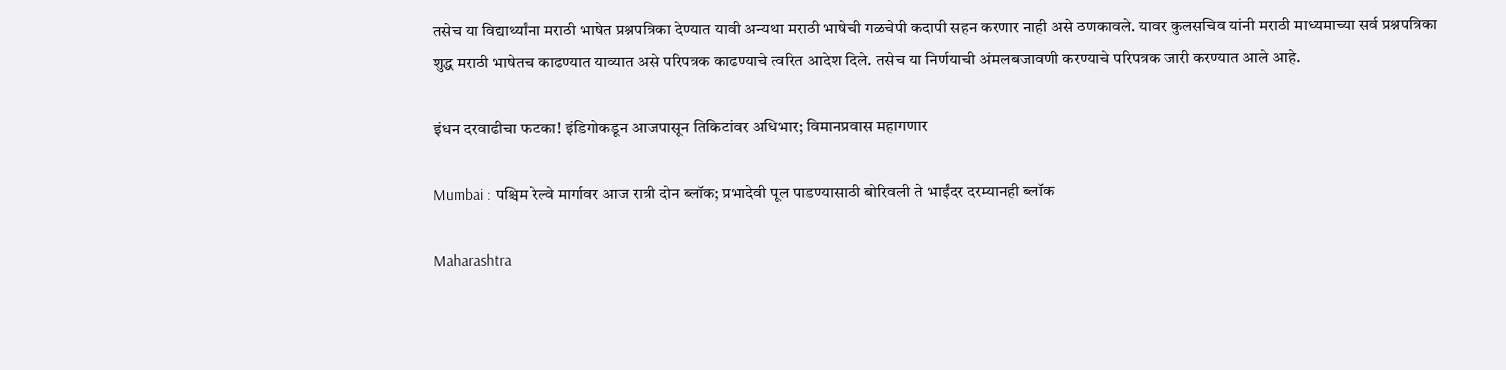तसेच या विद्यार्थ्यांना मराठी भाषेत प्रश्नपत्रिका देण्यात यावी अन्यथा मराठी भाषेची गळचेपी कदापी सहन करणार नाही असे ठणकावले. यावर कुलसचिव यांनी मराठी माध्यमाच्या सर्व प्रश्नपत्रिका शुद्ध मराठी भाषेतच काढण्यात याव्यात असे परिपत्रक काढण्याचे त्वरित आदेश दिले. तसेच या निर्णयाची अंमलबजावणी करण्याचे परिपत्रक जारी करण्यात आले आहे.

इंधन दरवाढीचा फटका! इंडिगोकडून आजपासून तिकिटांवर अधिभार; विमानप्रवास महागणार

Mumbai : पश्चिम रेल्वे मार्गावर आज रात्री दोन ब्लॉक; प्रभादेवी पूल पाडण्यासाठी बोरिवली ते भाईंदर दरम्यानही ब्लॉक

Maharashtra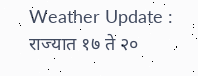Weather Update : राज्यात १७ ते २०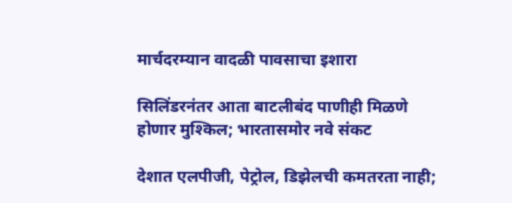मार्चदरम्यान वादळी पावसाचा इशारा

सिलिंडरनंतर आता बाटलीबंद पाणीही मिळणे होणार मुश्किल; भारतासमोर नवे संकट

देशात एलपीजी, पेट्रोल, डिझेलची कमतरता नाही;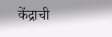केंद्राची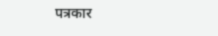पत्रकार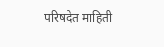परिषदेत माहिती